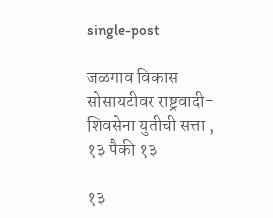single-post

जळगाव विकास सोसायटीवर राष्ट्रवादी-शिवसेना युतीची सत्ता , १३ पैकी १३

१३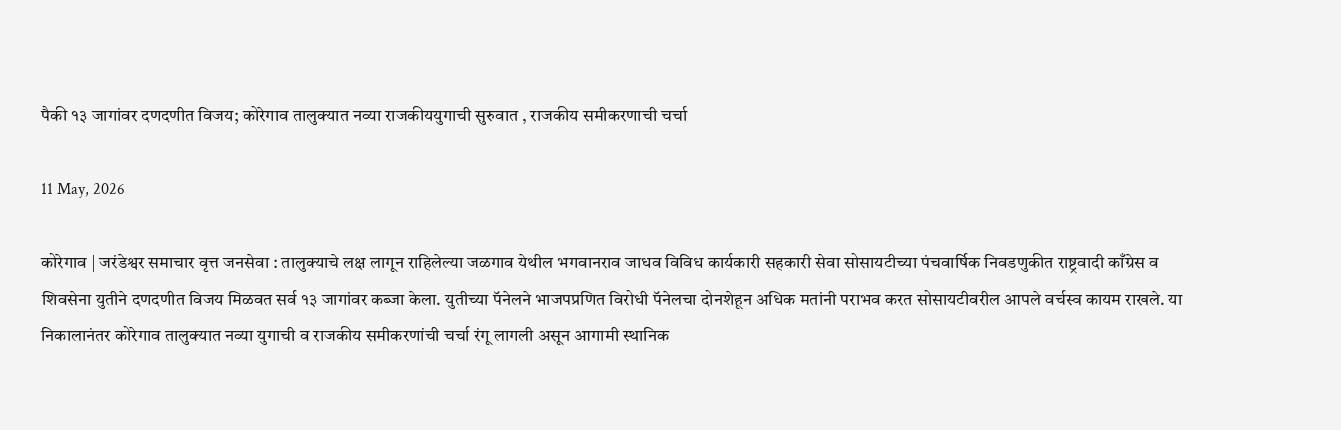पैकी १३ जागांवर दणदणीत विजय; कोरेगाव तालुक्यात नव्या राजकीययुगाची सुरुवात , राजकीय समीकरणाची चर्चा

11 May, 2026

कोरेगाव | जरंडेश्वर समाचार वृत्त जनसेवा : तालुक्याचे लक्ष लागून राहिलेल्या जळगाव येथील भगवानराव जाधव विविध कार्यकारी सहकारी सेवा सोसायटीच्या पंचवार्षिक निवडणुकीत राष्ट्रवादी काँग्रेस व शिवसेना युतीने दणदणीत विजय मिळवत सर्व १३ जागांवर कब्जा केला. युतीच्या पॅनेलने भाजपप्रणित विरोधी पॅनेलचा दोनशेहून अधिक मतांनी पराभव करत सोसायटीवरील आपले वर्चस्व कायम राखले. या निकालानंतर कोरेगाव तालुक्यात नव्या युगाची व राजकीय समीकरणांची चर्चा रंगू लागली असून आगामी स्थानिक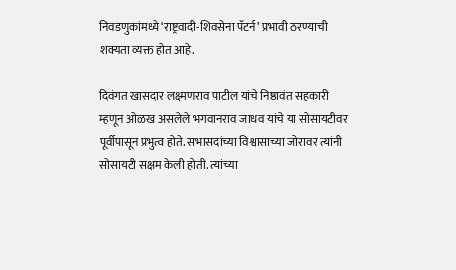निवडणुकांमध्ये ‘राष्ट्रवादी-शिवसेना पॅटर्न’ प्रभावी ठरण्याची शक्यता व्यक्त होत आहे.

दिवंगत खासदार लक्ष्मणराव पाटील यांचे निष्ठावंत सहकारी म्हणून ओळख असलेले भगवानराव जाधव यांचे या सोसायटीवर पूर्वीपासून प्रभुत्व होते. सभासदांच्या विश्वासाच्या जोरावर त्यांनी सोसायटी सक्षम केली होती. त्यांच्या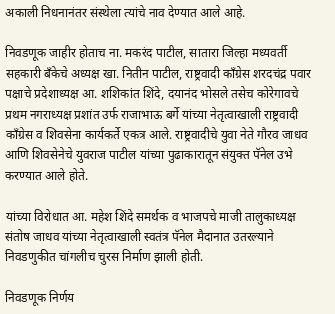अकाली निधनानंतर संस्थेला त्यांचे नाव देण्यात आले आहे.

निवडणूक जाहीर होताच ना. मकरंद पाटील, सातारा जिल्हा मध्यवर्ती सहकारी बँकेचे अध्यक्ष खा. नितीन पाटील, राष्ट्रवादी काँग्रेस शरदचंद्र पवार पक्षाचे प्रदेशाध्यक्ष आ. शशिकांत शिंदे, दयानंद भोसले तसेच कोरेगावचे प्रथम नगराध्यक्ष प्रशांत उर्फ राजाभाऊ बर्गे यांच्या नेतृत्वाखाली राष्ट्रवादी काँग्रेस व शिवसेना कार्यकर्ते एकत्र आले. राष्ट्रवादीचे युवा नेते गौरव जाधव आणि शिवसेनेचे युवराज पाटील यांच्या पुढाकारातून संयुक्त पॅनेल उभे करण्यात आले होते.

यांच्या विरोधात आ. महेश शिंदे समर्थक व भाजपचे माजी तालुकाध्यक्ष संतोष जाधव यांच्या नेतृत्वाखाली स्वतंत्र पॅनेल मैदानात उतरल्याने निवडणुकीत चांगलीच चुरस निर्माण झाली होती.

निवडणूक निर्णय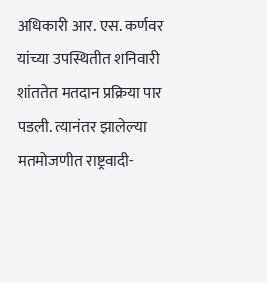अधिकारी आर. एस. कर्णवर यांच्या उपस्थितीत शनिवारी शांततेत मतदान प्रक्रिया पार पडली. त्यानंतर झालेल्या मतमोजणीत राष्ट्रवादी-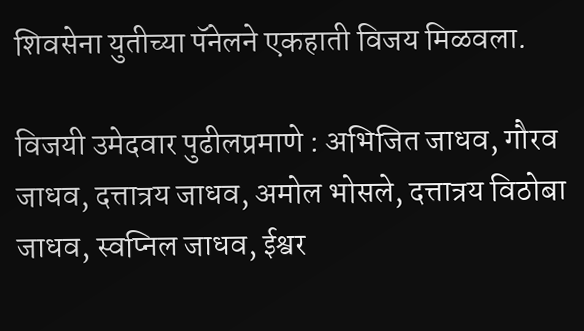शिवसेना युतीच्या पॅनेलने एकहाती विजय मिळवला.

विजयी उमेदवार पुढीलप्रमाणे : अभिजित जाधव, गौरव जाधव, दत्तात्रय जाधव, अमोल भोसले, दत्तात्रय विठोबा जाधव, स्वप्निल जाधव, ईश्वर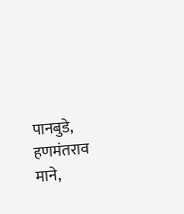पानबुडे, हणमंतराव माने,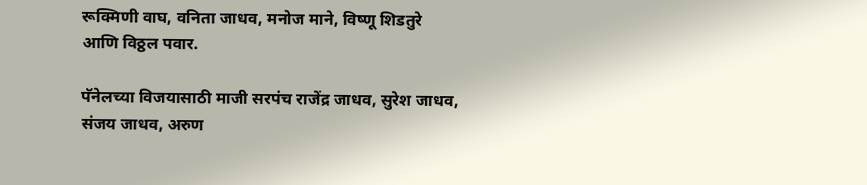रूक्मिणी वाघ, वनिता जाधव, मनोज माने, विष्णू शिडतुरे आणि विठ्ठल पवार.

पॅनेलच्या विजयासाठी माजी सरपंच राजेंद्र जाधव, सुरेश जाधव, संजय जाधव, अरुण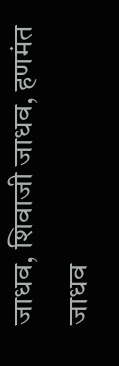जाधव, शिवाजी जाधव, हणमंत जाधव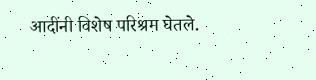आदींनी विशेष परिश्रम घेतले.